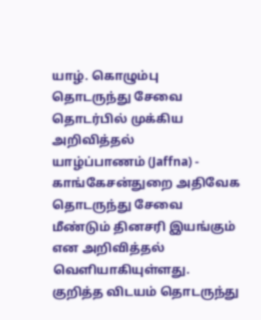யாழ். கொழும்பு தொடருந்து சேவை தொடர்பில் முக்கிய அறிவித்தல்
யாழ்ப்பாணம் (Jaffna) - காங்கேசன்துறை அதிவேக தொடருந்து சேவை மீண்டும் தினசரி இயங்கும் என அறிவித்தல் வெளியாகியுள்ளது.
குறித்த விடயம் தொடருந்து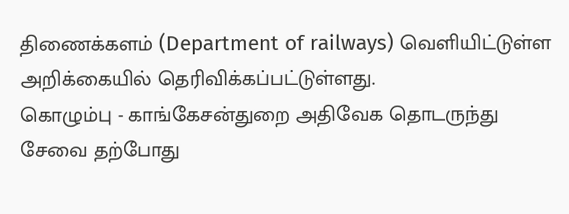திணைக்களம் (Department of railways) வெளியிட்டுள்ள அறிக்கையில் தெரிவிக்கப்பட்டுள்ளது.
கொழும்பு - காங்கேசன்துறை அதிவேக தொடருந்து சேவை தற்போது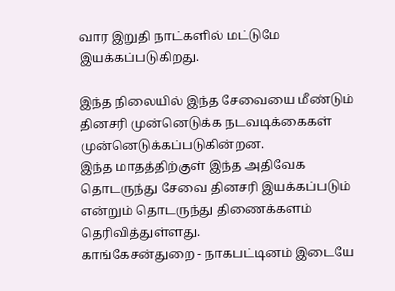வார இறுதி நாட்களில் மட்டுமே இயக்கப்படுகிறது.

இந்த நிலையில் இந்த சேவையை மீண்டும் தினசரி முன்னெடுக்க நடவடிக்கைகள் முன்னெடுக்கப்படுகின்றன.
இந்த மாதத்திற்குள் இந்த அதிவேக தொடருந்து சேவை தினசரி இயக்கப்படும் என்றும் தொடருந்து திணைக்களம் தெரிவித்துள்ளது.
காங்கேசன்துறை - நாகபட்டினம் இடையே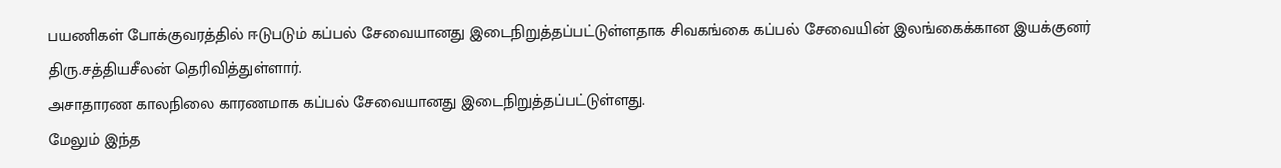பயணிகள் போக்குவரத்தில் ஈடுபடும் கப்பல் சேவையானது இடைநிறுத்தப்பட்டுள்ளதாக சிவகங்கை கப்பல் சேவையின் இலங்கைக்கான இயக்குனர் திரு.சத்தியசீலன் தெரிவித்துள்ளார்.
அசாதாரண காலநிலை காரணமாக கப்பல் சேவையானது இடைநிறுத்தப்பட்டுள்ளது.
மேலும் இந்த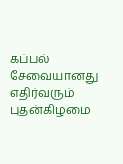கப்பல் சேவையானது எதிர்வரும் புதன்கிழமை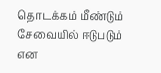தொடக்கம் மீண்டும் சேவையில் ஈடுபடும் என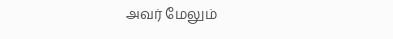அவர் மேலும்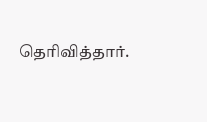தெரிவித்தார்.